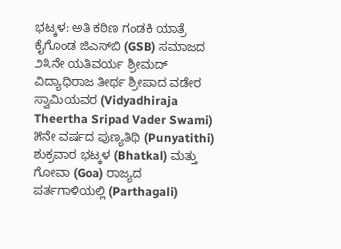ಭಟ್ಕಳ: ಅತಿ ಕಠಿಣ ಗಂಡಕಿ ಯಾತ್ರೆ ಕೈಗೊಂಡ ಜಿಎಸ್‌ಬಿ (GSB) ಸಮಾಜದ ೨೩ನೇ ಯತಿವರ್ಯ ಶ್ರೀಮದ್ ವಿದ್ಯಾಧಿರಾಜ ತೀರ್ಥ ಶ್ರೀಪಾದ ವಡೇರ ಸ್ವಾಮಿಯವರ (Vidyadhiraja Theertha Sripad Vader Swami) ೫ನೇ ವರ್ಷದ ಪುಣ್ಯತಿಥಿ (Punyatithi) ಶುಕ್ರವಾರ ಭಟ್ಕಳ (Bhatkal) ಮತ್ತು ಗೋವಾ (Goa) ರಾಜ್ಯದ ಪರ್ತಗಾಳಿಯಲ್ಲಿ (Parthagali)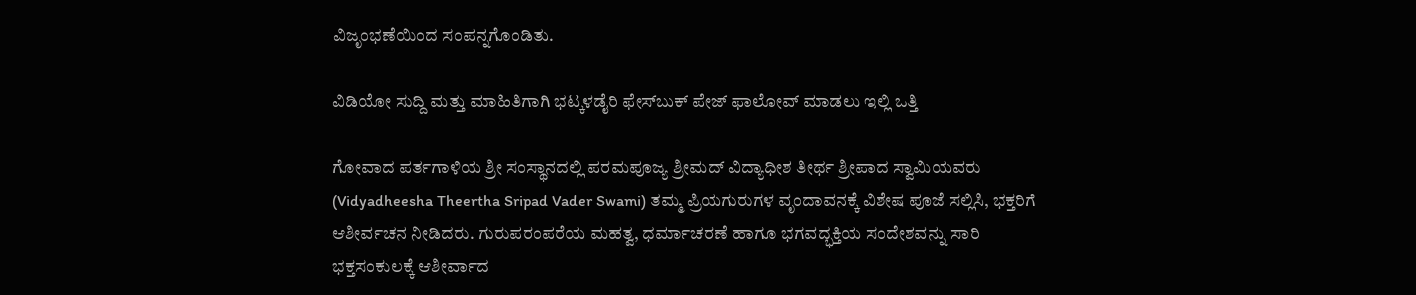ವಿಜೃಂಭಣೆಯಿಂದ ಸಂಪನ್ನಗೊಂಡಿತು.

ವಿಡಿಯೋ ಸುದ್ದಿ ಮತ್ತು ಮಾಹಿತಿಗಾಗಿ ಭಟ್ಕಳಡೈರಿ ಫೇಸ್‌ಬುಕ್‌ ಪೇಜ್ ಫಾಲೋವ್ ಮಾಡಲು ಇಲ್ಲಿ ಒತ್ತಿ

ಗೋವಾದ ಪರ್ತಗಾಳಿಯ ಶ್ರೀ ಸಂಸ್ಥಾನದಲ್ಲಿ ಪರಮಪೂಜ್ಯ ಶ್ರೀಮದ್ ವಿದ್ಯಾಧೀಶ ತೀರ್ಥ ಶ್ರೀಪಾದ ಸ್ವಾಮಿಯವರು (Vidyadheesha Theertha Sripad Vader Swami) ತಮ್ಮ ಪ್ರಿಯಗುರುಗಳ ವೃಂದಾವನಕ್ಕೆ ವಿಶೇಷ ಪೂಜೆ ಸಲ್ಲಿಸಿ, ಭಕ್ತರಿಗೆ ಆಶೀರ್ವಚನ ನೀಡಿದರು. ಗುರುಪರಂಪರೆಯ ಮಹತ್ವ, ಧರ್ಮಾಚರಣೆ ಹಾಗೂ ಭಗವದ್ಭಕ್ತಿಯ ಸಂದೇಶವನ್ನು ಸಾರಿ ಭಕ್ತಸಂಕುಲಕ್ಕೆ ಆಶೀರ್ವಾದ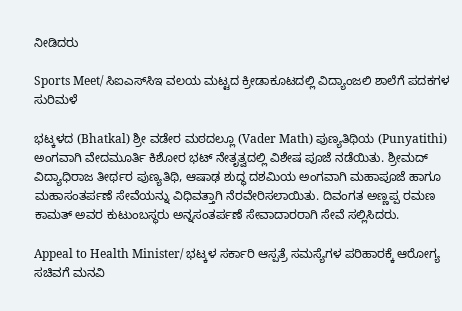ನೀಡಿದರು

Sports Meet/ ಸಿಐಎಸ್‌ಸಿಇ ವಲಯ ಮಟ್ಟದ ಕ್ರೀಡಾಕೂಟದಲ್ಲಿ ವಿದ್ಯಾಂಜಲಿ ಶಾಲೆಗೆ ಪದಕಗಳ ಸುರಿಮಳೆ

ಭಟ್ಕಳದ (Bhatkal) ಶ್ರೀ ವಡೇರ ಮಠದಲ್ಲೂ (Vader Math) ಪುಣ್ಯತಿಥಿಯ (Punyatithi) ಅಂಗವಾಗಿ ವೇದಮೂರ್ತಿ ಕಿಶೋರ ಭಟ್ ನೇತೃತ್ವದಲ್ಲಿ ವಿಶೇಷ ಪೂಜೆ ನಡೆಯಿತು. ಶ್ರೀಮದ್ ವಿದ್ಯಾಧಿರಾಜ ತೀರ್ಥರ ಪುಣ್ಯತಿಥಿ, ಆಷಾಢ ಶುದ್ಧ ದಶಮಿಯ ಅಂಗವಾಗಿ ಮಹಾಪೂಜೆ ಹಾಗೂ ಮಹಾಸಂತರ್ಪಣೆ ಸೇವೆಯನ್ನು ವಿಧಿವತ್ತಾಗಿ ನೆರವೇರಿಸಲಾಯಿತು. ದಿವಂಗತ ಅಣ್ಣಪ್ಪ ರಮಣ ಕಾಮತ್ ಅವರ ಕುಟುಂಬಸ್ಥರು ಅನ್ನಸಂತರ್ಪಣೆ ಸೇವಾದಾರರಾಗಿ ಸೇವೆ ಸಲ್ಲಿಸಿದರು.

Appeal to Health Minister/ ಭಟ್ಕಳ ಸರ್ಕಾರಿ ಆಸ್ಪತ್ರೆ ಸಮಸ್ಯೆಗಳ ಪರಿಹಾರಕ್ಕೆ ಆರೋಗ್ಯ ಸಚಿವಗೆ ಮನವಿ